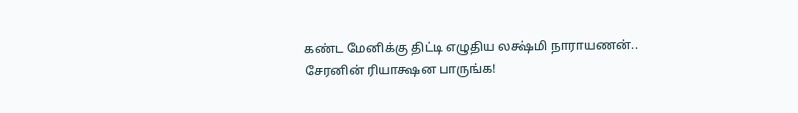கண்ட மேனிக்கு திட்டி எழுதிய லக்ஷ்மி நாராயணன்.. சேரனின் ரியாக்ஷன பாருங்க!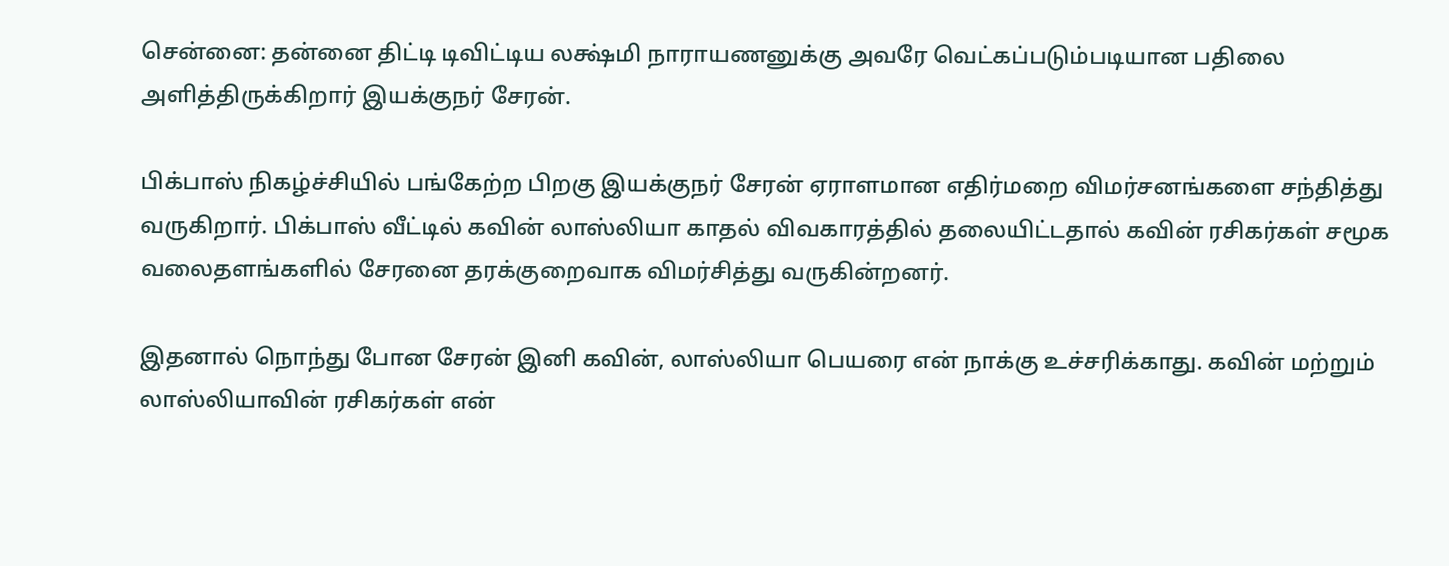சென்னை: தன்னை திட்டி டிவிட்டிய லக்ஷ்மி நாராயணனுக்கு அவரே வெட்கப்படும்படியான பதிலை அளித்திருக்கிறார் இயக்குநர் சேரன்.

பிக்பாஸ் நிகழ்ச்சியில் பங்கேற்ற பிறகு இயக்குநர் சேரன் ஏராளமான எதிர்மறை விமர்சனங்களை சந்தித்து வருகிறார். பிக்பாஸ் வீட்டில் கவின் லாஸ்லியா காதல் விவகாரத்தில் தலையிட்டதால் கவின் ரசிகர்கள் சமூக வலைதளங்களில் சேரனை தரக்குறைவாக விமர்சித்து வருகின்றனர்.

இதனால் நொந்து போன சேரன் இனி கவின், லாஸ்லியா பெயரை என் நாக்கு உச்சரிக்காது. கவின் மற்றும் லாஸ்லியாவின் ரசிகர்கள் என்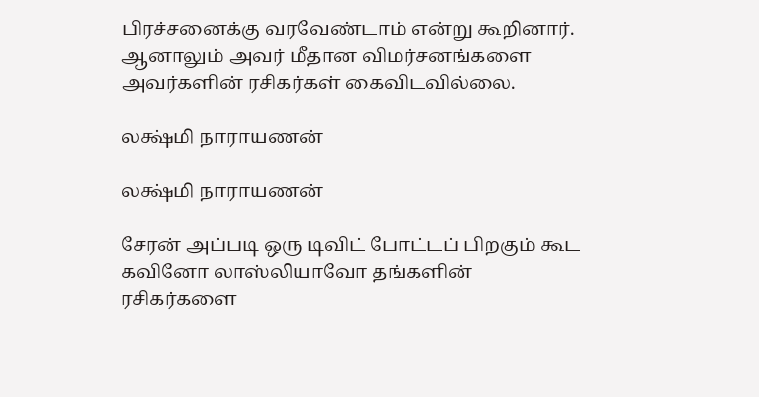பிரச்சனைக்கு வரவேண்டாம் என்று கூறினார். ஆனாலும் அவர் மீதான விமர்சனங்களை அவர்களின் ரசிகர்கள் கைவிடவில்லை.

லக்ஷ்மி நாராயணன்

லக்ஷ்மி நாராயணன்

சேரன் அப்படி ஒரு டிவிட் போட்டப் பிறகும் கூட கவினோ லாஸ்லியாவோ தங்களின் ரசிகர்களை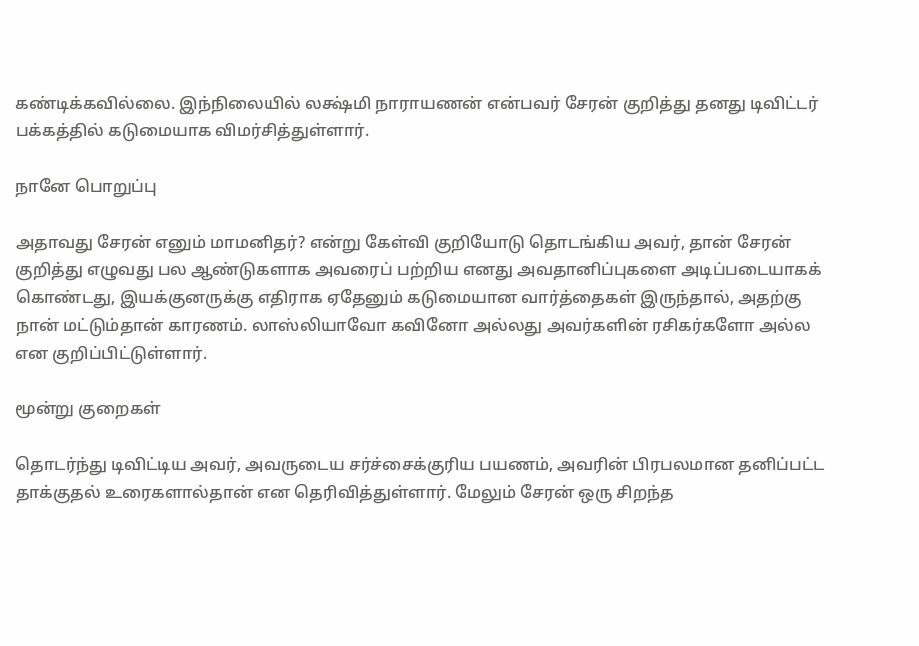கண்டிக்கவில்லை. இந்நிலையில் லக்ஷ்மி நாராயணன் என்பவர் சேரன் குறித்து தனது டிவிட்டர் பக்கத்தில் கடுமையாக விமர்சித்துள்ளார்.

நானே பொறுப்பு

அதாவது சேரன் எனும் மாமனிதர்? என்று கேள்வி குறியோடு தொடங்கிய அவர், தான் சேரன் குறித்து எழுவது பல ஆண்டுகளாக அவரைப் பற்றிய எனது அவதானிப்புகளை அடிப்படையாகக் கொண்டது, இயக்குனருக்கு எதிராக ஏதேனும் கடுமையான வார்த்தைகள் இருந்தால், அதற்கு நான் மட்டும்தான் காரணம். லாஸ்லியாவோ கவினோ அல்லது அவர்களின் ரசிகர்களோ அல்ல என குறிப்பிட்டுள்ளார்.

மூன்று குறைகள்

தொடர்ந்து டிவிட்டிய அவர், அவருடைய சர்ச்சைக்குரிய பயணம், அவரின் பிரபலமான தனிப்பட்ட தாக்குதல் உரைகளால்தான் என தெரிவித்துள்ளார். மேலும் சேரன் ஒரு சிறந்த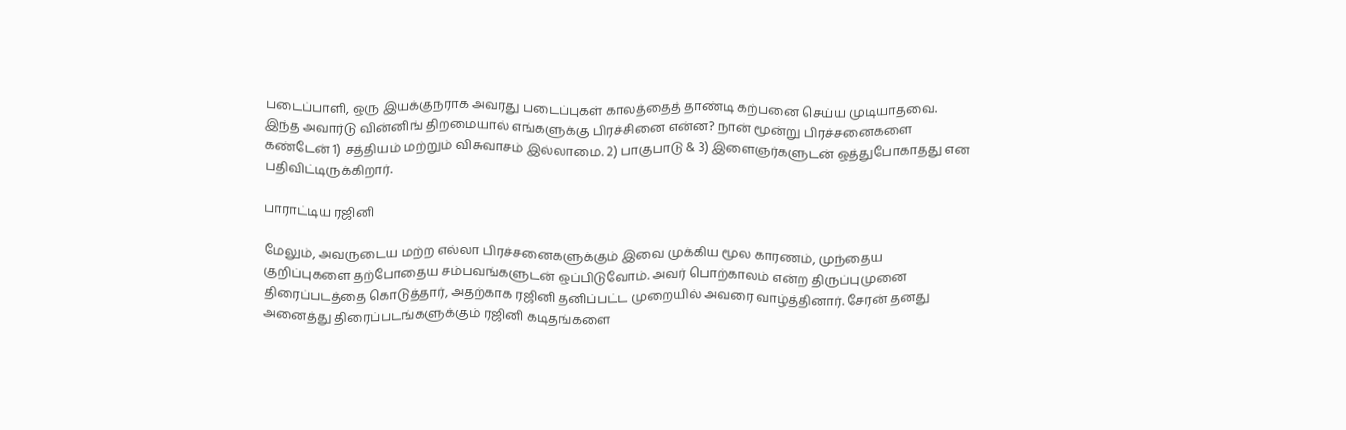படைப்பாளி, ஒரு இயக்குநராக அவரது படைப்புகள் காலத்தைத் தாண்டி கற்பனை செய்ய முடியாதவை. இந்த அவார்டு வின்னிங் திறமையால் எங்களுக்கு பிரச்சினை என்ன? நான் மூன்று பிரச்சனைகளை கண்டேன் 1) சத்தியம் மற்றும் விசுவாசம் இல்லாமை. 2) பாகுபாடு & 3) இளைஞர்களுடன் ஒத்துபோகாதது என பதிவிட்டிருக்கிறார்.

பாராட்டிய ரஜினி

மேலும், அவருடைய மற்ற எல்லா பிரச்சனைகளுக்கும் இவை முக்கிய மூல காரணம், முந்தைய குறிப்புகளை தற்போதைய சம்பவங்களுடன் ஒப்பிடுவோம். அவர் பொற்காலம் என்ற திருப்புமுனை திரைப்படத்தை கொடுத்தார், அதற்காக ரஜினி தனிப்பட்ட முறையில் அவரை வாழ்த்தினார். சேரன் தனது அனைத்து திரைப்படங்களுக்கும் ரஜினி கடிதங்களை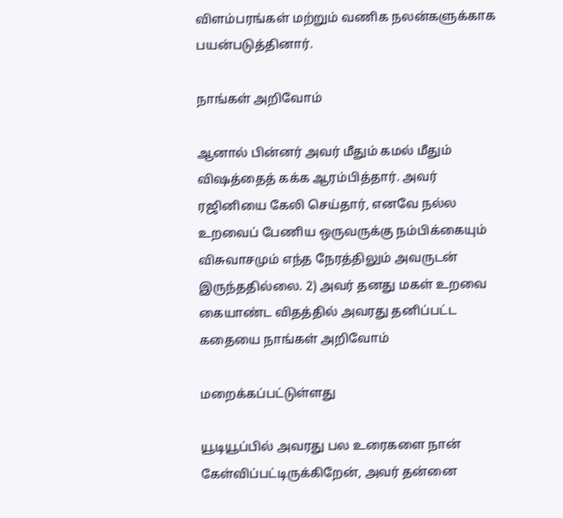விளம்பரங்கள் மற்றும் வணிக நலன்களுக்காக பயன்படுத்தினார்.

நாங்கள் அறிவோம்

ஆனால் பின்னர் அவர் மீதும் கமல் மீதும் விஷத்தைத் கக்க ஆரம்பித்தார். அவர் ரஜினியை கேலி செய்தார், எனவே நல்ல உறவைப் பேணிய ஒருவருக்கு நம்பிக்கையும் விசுவாசமும் எந்த நேரத்திலும் அவருடன் இருந்ததில்லை. 2) அவர் தனது மகள் உறவை கையாண்ட விதத்தில் அவரது தனிப்பட்ட கதையை நாங்கள் அறிவோம்

மறைக்கப்பட்டுள்ளது

யூடியூப்பில் அவரது பல உரைகளை நான் கேள்விப்பட்டிருக்கிறேன், அவர் தன்னை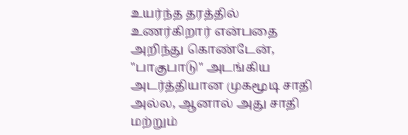உயர்ந்த தரத்தில் உணர்கிறார் என்பதை அறிந்து கொண்டேன், "பாகுபாடு" அடங்கிய அடர்த்தியான முகமூடி சாதி அல்ல, ஆனால் அது சாதி மற்றும்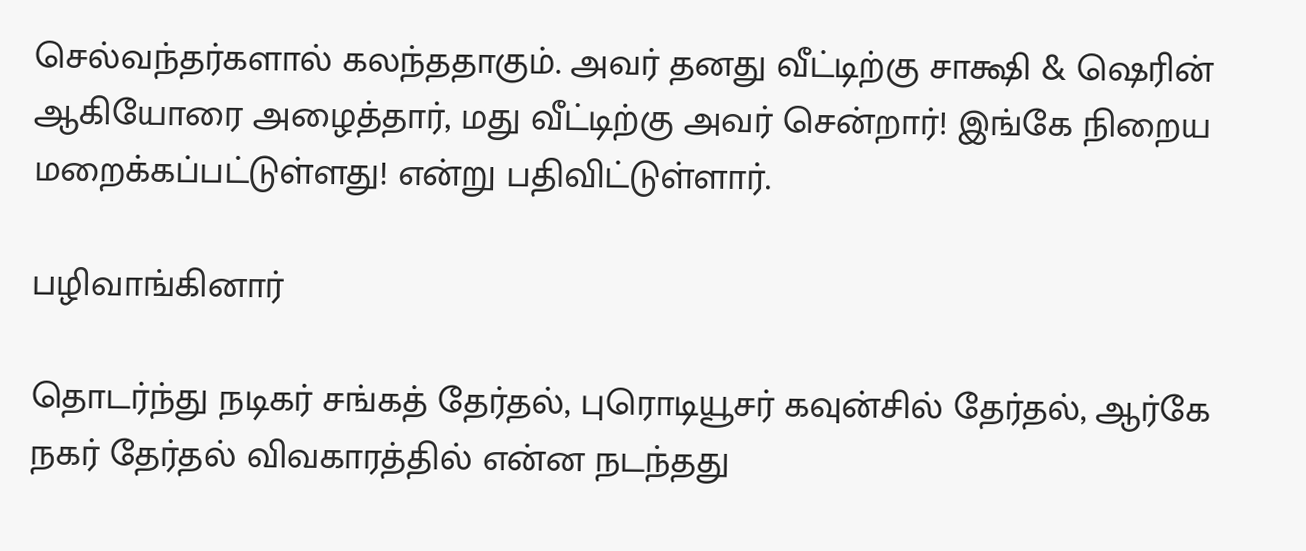செல்வந்தர்களால் கலந்ததாகும். அவர் தனது வீட்டிற்கு சாக்ஷி & ஷெரின் ஆகியோரை அழைத்தார், மது வீட்டிற்கு அவர் சென்றார்! இங்கே நிறைய மறைக்கப்பட்டுள்ளது! என்று பதிவிட்டுள்ளார்.

பழிவாங்கினார்

தொடர்ந்து நடிகர் சங்கத் தேர்தல், புரொடியூசர் கவுன்சில் தேர்தல், ஆர்கே நகர் தேர்தல் விவகாரத்தில் என்ன நடந்தது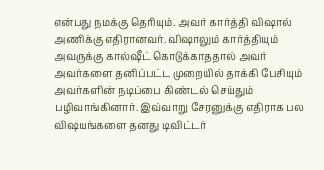என்பது நமக்கு தெரியும். அவர் கார்த்தி விஷால் அணிக்கு எதிரானவர். விஷாலும் கார்த்தியும் அவருக்கு கால்ஷீட் கொடுக்காததால் அவர் அவர்களை தனிப்பட்ட முறையில் தாக்கி பேசியும் அவர்களின் நடிப்பை கிண்டல் செய்தும் பழிவாங்கினார். இவ்வாறு சேரனுக்கு எதிராக பல விஷயங்களை தனது டிவிட்டர்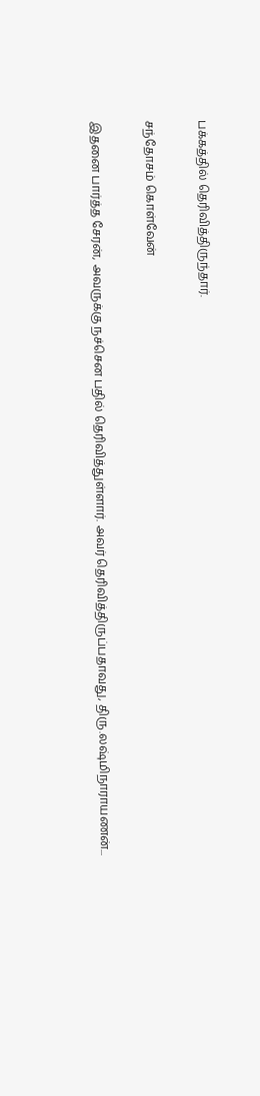பக்கத்தில் தெரிவித்திருந்தார்.

சந்தோசம் கொள்வேன்

இதனை பார்த்த சேரன், அவருக்கு நச்சென பதில் தெரிவித்துள்ளார். அவர் தெரிவித்திருப்பதாவது, திரு.லஷ்மிநாராயணன்...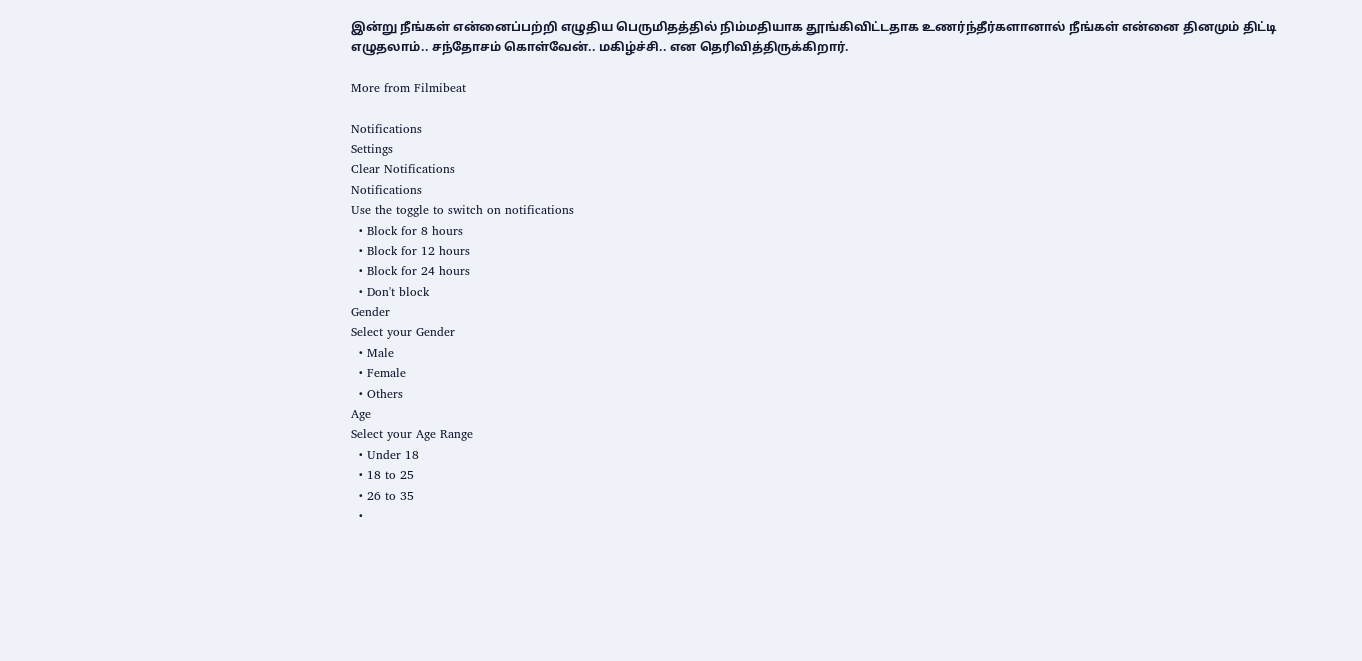இன்று நீங்கள் என்னைப்பற்றி எழுதிய பெருமிதத்தில் நிம்மதியாக தூங்கிவிட்டதாக உணர்ந்தீர்களானால் நீங்கள் என்னை தினமும் திட்டி எழுதலாம்.. சந்தோசம் கொள்வேன்.. மகிழ்ச்சி.. என தெரிவித்திருக்கிறார்.

More from Filmibeat

Notifications
Settings
Clear Notifications
Notifications
Use the toggle to switch on notifications
  • Block for 8 hours
  • Block for 12 hours
  • Block for 24 hours
  • Don't block
Gender
Select your Gender
  • Male
  • Female
  • Others
Age
Select your Age Range
  • Under 18
  • 18 to 25
  • 26 to 35
  •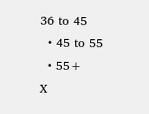36 to 45
  • 45 to 55
  • 55+
X